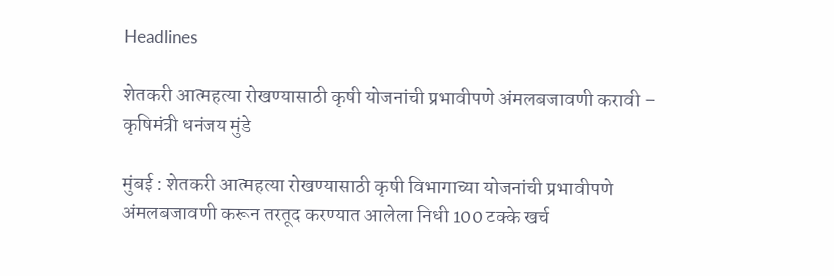Headlines

शेतकरी आत्महत्या रोखण्यासाठी कृषी योजनांची प्रभावीपणे अंमलबजावणी करावी – कृषिमंत्री धनंजय मुंडे

मुंबई : शेतकरी आत्महत्या रोखण्यासाठी कृषी विभागाच्या योजनांची प्रभावीपणे अंमलबजावणी करून तरतूद करण्यात आलेला निधी 100 टक्के खर्च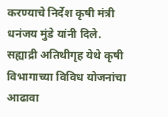करण्याचे निर्देश कृषी मंत्री धनंजय मुंडे यांनी दिले.   सह्याद्री अतिथीगृह येथे कृषी विभागाच्या विविध योजनांचा आढावा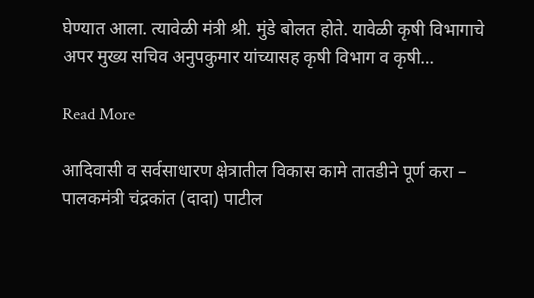घेण्यात आला. त्यावेळी मंत्री श्री. मुंडे बोलत होते. यावेळी कृषी विभागाचे अपर मुख्य सचिव अनुपकुमार यांच्यासह कृषी विभाग व कृषी…

Read More

आदिवासी व सर्वसाधारण क्षेत्रातील विकास कामे तातडीने पूर्ण करा – पालकमंत्री चंद्रकांत (दादा) पाटील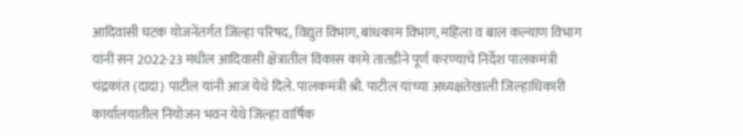आदिवासी घटक योजनेंतर्गत जिल्हा परिषद, विद्युत विभाग, बांधकाम विभाग, महिला व बाल कल्याण विभाग यांनी सन 2022-23 मधील आदिवासी क्षेत्रातील विकास कामे तातडीने पूर्ण करण्याचे निर्देश पालकमंत्री चंद्रकांत (दादा) पाटील यांनी आज येथे दिले. पालकमंत्री श्री. पाटील यांच्या अध्यक्षतेखाली जिल्हाधिकारी कार्यालयातील नियोजन भवन येथे जिल्हा वार्षिक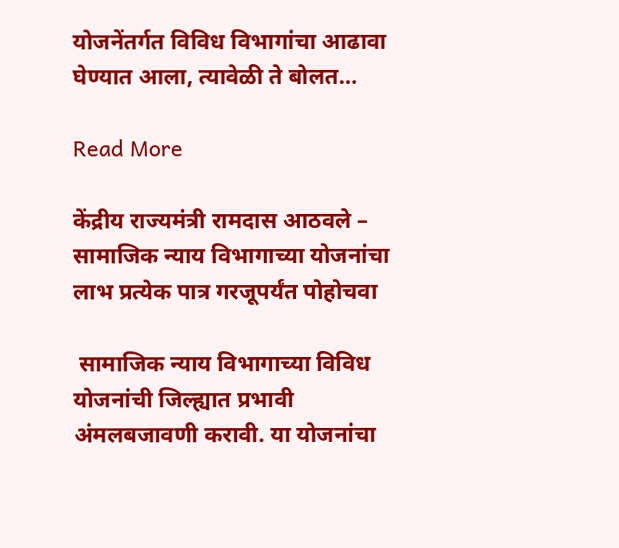योजनेंतर्गत विविध विभागांचा आढावा घेण्यात आला, त्यावेळी ते बोलत…

Read More

केंद्रीय राज्यमंत्री रामदास आठवले – सामाजिक न्याय विभागाच्या योजनांचा लाभ प्रत्येक पात्र गरजूपर्यंत पोहोचवा

 सामाजिक न्याय विभागाच्या विविध योजनांची जिल्ह्यात प्रभावी अंमलबजावणी करावी. या योजनांचा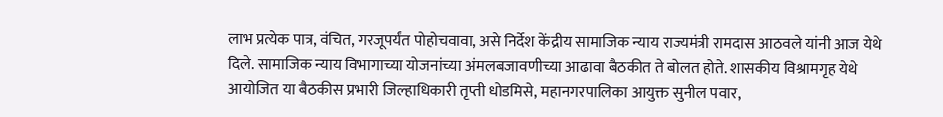लाभ प्रत्येक पात्र, वंचित, गरजूपर्यंत पोहोचवावा, असे निर्देश केंद्रीय सामाजिक न्याय राज्यमंत्री रामदास आठवले यांनी आज येथे दिले. सामाजिक न्याय विभागाच्या योजनांच्या अंमलबजावणीच्या आढावा बैठकीत ते बोलत होते. शासकीय विश्रामगृह येथे आयोजित या बैठकीस प्रभारी जिल्हाधिकारी तृप्ती धोडमिसे, महानगरपालिका आयुक्त सुनील पवार,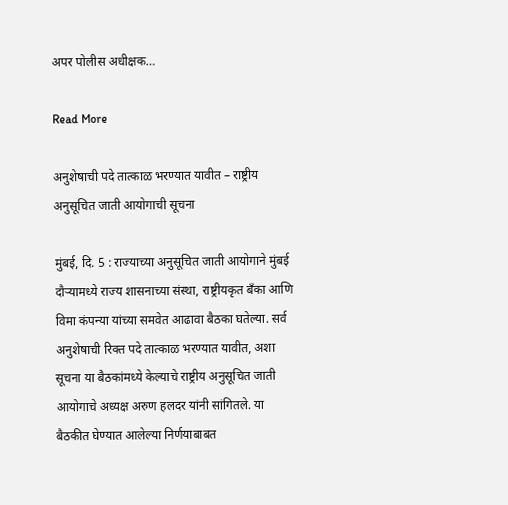अपर पोलीस अधीक्षक…

Read More

अनुशेषाची पदे तात्काळ भरण्यात यावीत – राष्ट्रीय अनुसूचित जाती आयोगाची सूचना

मुंबई, दि. 5 : राज्याच्या अनुसूचित जाती आयोगाने मुंबई दौऱ्यामध्ये राज्य शासनाच्या संस्था, राष्ट्रीयकृत बँका आणि विमा कंपन्या यांच्या समवेत आढावा बैठका घतेल्या. सर्व अनुशेषाची रिक्त पदे तात्काळ भरण्यात यावीत, अशा सूचना या बैठकांमध्ये केल्याचे राष्ट्रीय अनुसूचित जाती आयोगाचे अध्यक्ष अरुण हलदर यांनी सांगितले. या बैठकीत घेण्यात आलेल्या निर्णयाबाबत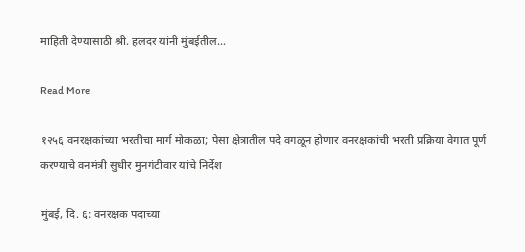माहिती देण्यासाठी श्री. हलदर यांनी मुंबईतील…

Read More

१२५६ वनरक्षकांच्या भरतीचा मार्ग मोकळा; पेसा क्षेत्रातील पदे वगळून होणार वनरक्षकांची भरती प्रक्रिया वेगात पूर्ण करण्याचे वनमंत्री सुधीर मुनगंटीवार यांचे निर्देश

मुंबई, दि. ६: वनरक्षक पदाच्या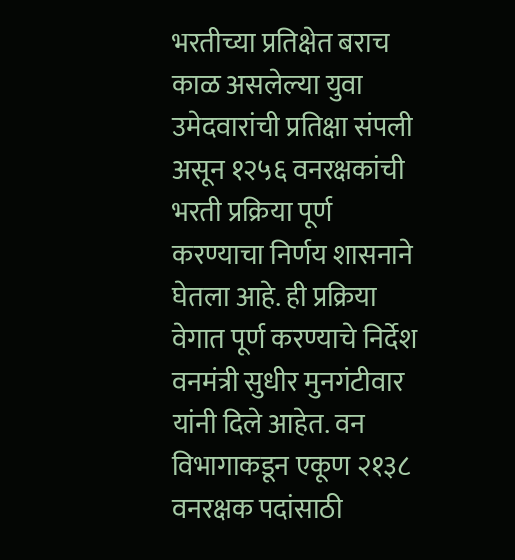भरतीच्या प्रतिक्षेत बराच काळ असलेल्या युवा उमेदवारांची प्रतिक्षा संपली असून १२५६ वनरक्षकांची भरती प्रक्रिया पूर्ण करण्याचा निर्णय शासनाने घेतला आहे. ही प्रक्रिया वेगात पूर्ण करण्याचे निर्देश वनमंत्री सुधीर मुनगंटीवार यांनी दिले आहेत. वन विभागाकडून एकूण २१३८ वनरक्षक पदांसाठी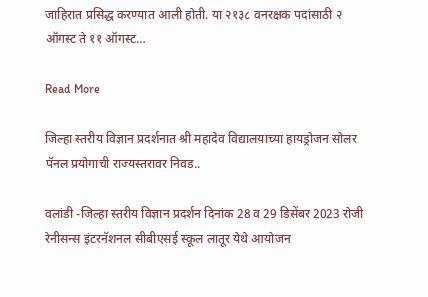जाहिरात प्रसिद्ध करण्यात आली होती. या २१३८ वनरक्षक पदांसाठी २ ऑगस्ट ते ११ ऑगस्ट…

Read More

जिल्हा स्तरीय विज्ञान प्रदर्शनात श्री महादेव विद्यालयाच्या हायड्रोजन सोलर पॅनल प्रयोगाची राज्यस्तरावर निवड..

वलांडी -जिल्हा स्तरीय विज्ञान प्रदर्शन दिनांक 28 व 29 डिसेंबर 2023 रोजी रेनीसन्स इंटरनॅशनल सीबीएसई स्कूल लातूर येथे आयोजन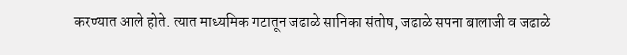करण्यात आले होते. त्यात माध्यमिक गटातून जढाळे सानिका संतोष, जढाळे सपना बालाजी व जढाळे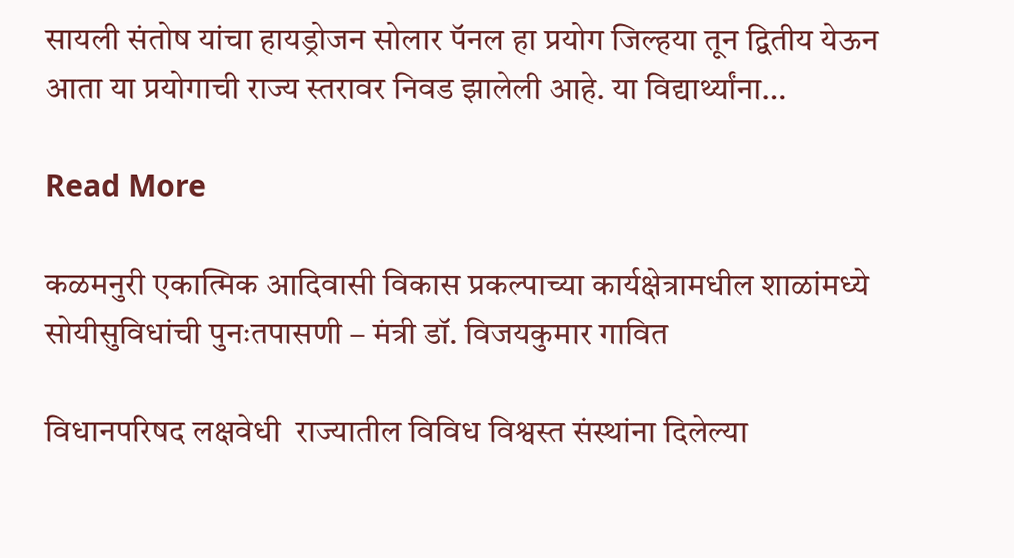सायली संतोष यांचा हायड्रोजन सोलार पॅनल हा प्रयोग जिल्हया तून द्वितीय येऊन आता या प्रयोगाची राज्य स्तरावर निवड झालेली आहे. या विद्यार्थ्यांना…

Read More

कळमनुरी एकात्मिक आदिवासी विकास प्रकल्पाच्या कार्यक्षेत्रामधील शाळांमध्ये सोयीसुविधांची पुनःतपासणी – मंत्री डॉ. विजयकुमार गावित

विधानपरिषद लक्षवेधी  राज्यातील विविध विश्वस्त संस्थांना दिलेल्या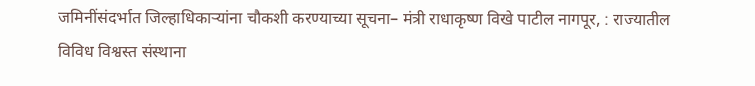जमिनींसंदर्भात जिल्हाधिकाऱ्यांना चौकशी करण्याच्या सूचना– मंत्री राधाकृष्ण विखे पाटील नागपूर, : राज्यातील विविध विश्वस्त संस्थाना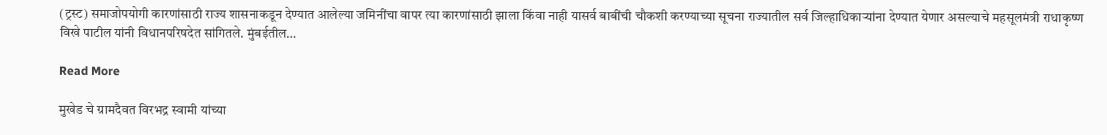(ट्रस्ट) समाजोपयोगी कारणांसाठी राज्य शासनाकडून देण्यात आलेल्या जमिनींचा वापर त्या कारणांसाठी झाला किंवा नाही यासर्व बाबींची चौकशी करण्याच्या सूचना राज्यातील सर्व जिल्हाधिकाऱ्यांना देण्यात येणार असल्याचे महसूलमंत्री राधाकृष्ण विखे पाटील यांनी विधानपरिषदेत सांगितले. मुंबईतील…

Read More

मुखेड चे ग्रामदैवत विरभद्र स्वामी यांच्या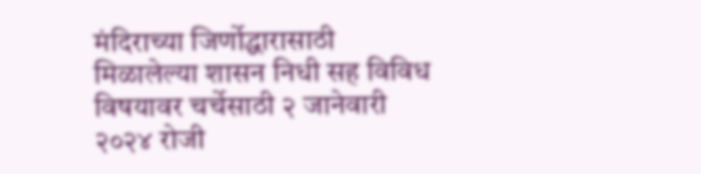मंदिराच्या जिर्णोद्धारासाठी मिळालेल्या शासन निधी सह विविध विषयावर चर्चेसाठी २ जानेवारी २०२४ रोजी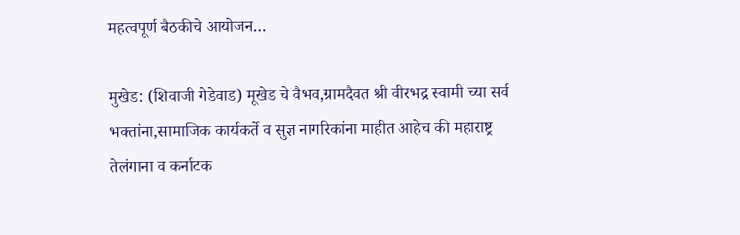महत्वपूर्ण बैठकीचे आयोजन…

मुखेड: (शिवाजी गेडेवाड) मूखेड चे वैभव,ग्रामदैवत श्री वीरभद्र स्वामी च्या सर्व भक्तांना,सामाजिक कार्यकर्ते व सुज्ञ नागरिकांना माहीत आहेच की महाराष्ट्र तेलंगाना व कर्नाटक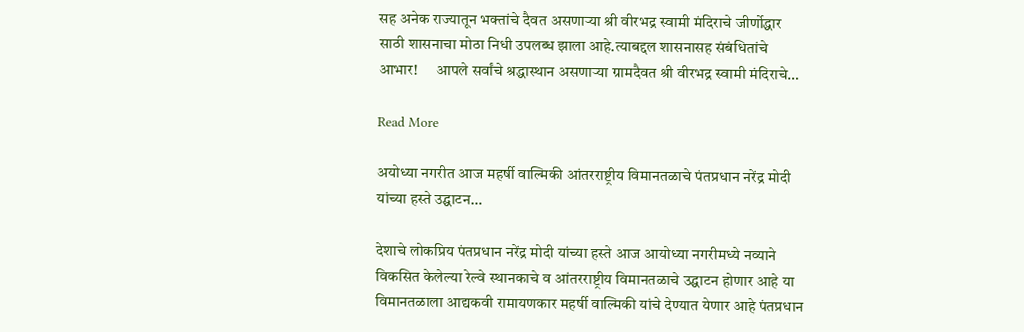सह अनेक राज्यातून भक्तांचे दैवत असणाऱ्या श्री वीरभद्र स्वामी मंदिराचे जीर्णोद्धार साठी शासनाचा मोठा निधी उपलब्ध झाला आहे.त्याबद्दल शासनासह संबंधितांचे आभार!      आपले सर्वांचे श्रद्धास्थान असणाऱ्या ग्रामदैवत श्री वीरभद्र स्वामी मंदिराचे…

Read More

अयोध्या नगरीत आज महर्षी वाल्मिकी आंतरराष्ट्रीय विमानतळाचे पंतप्रधान नरेंद्र मोदी यांच्या हस्ते उद्घाटन…

देशाचे लोकप्रिय पंतप्रधान नरेंद्र मोदी यांच्या हस्ते आज आयोध्या नगरीमध्ये नव्याने विकसित केलेल्या रेल्वे स्थानकाचे व आंतरराष्ट्रीय विमानतळाचे उद्घाटन होणार आहे या विमानतळाला आद्यकवी रामायणकार महर्षी वाल्मिकी यांचे देण्यात येणार आहे पंतप्रधान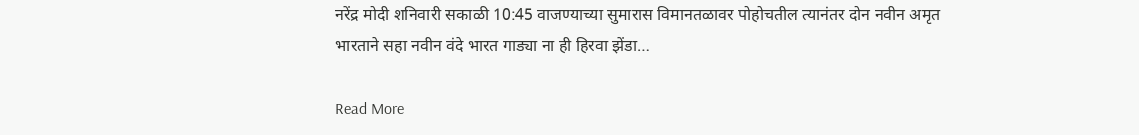नरेंद्र मोदी शनिवारी सकाळी 10:45 वाजण्याच्या सुमारास विमानतळावर पोहोचतील त्यानंतर दोन नवीन अमृत भारताने सहा नवीन वंदे भारत गाड्या ना ही हिरवा झेंडा…

Read More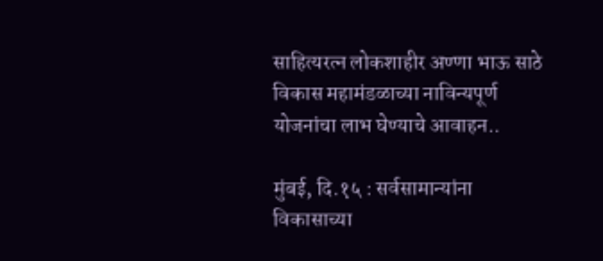साहित्यरत्न लोकशाहीर अण्णा भाऊ साठे विकास महामंडळाच्या नाविन्यपूर्ण योजनांचा लाभ घेण्याचे आवाहन..

मुंबई, दि.१५ : सर्वसामान्यांना विकासाच्या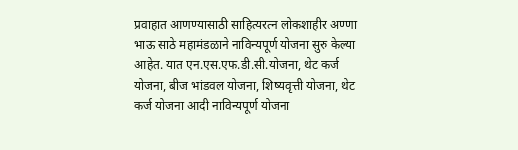प्रवाहात आणण्यासाठी साहित्यरत्न लोकशाहीर अण्णा भाऊ साठे महामंडळाने नाविन्यपूर्ण योजना सुरु केल्या आहेत. यात एन.एस.एफ.डी.सी.योजना, थेट कर्ज योजना, बीज भांडवल योजना, शिष्यवृत्ती योजना, थेट कर्ज योजना आदी नाविन्यपूर्ण योजना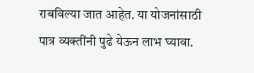राबविल्या जात आहेत. या योजनांसाठी पात्र व्यक्तींनी पुढे येऊन लाभ घ्यावा.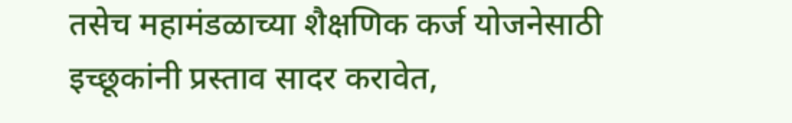तसेच महामंडळाच्या शैक्षणिक कर्ज योजनेसाठी इच्छूकांनी प्रस्ताव सादर करावेत,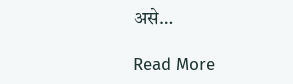असे…

Read More